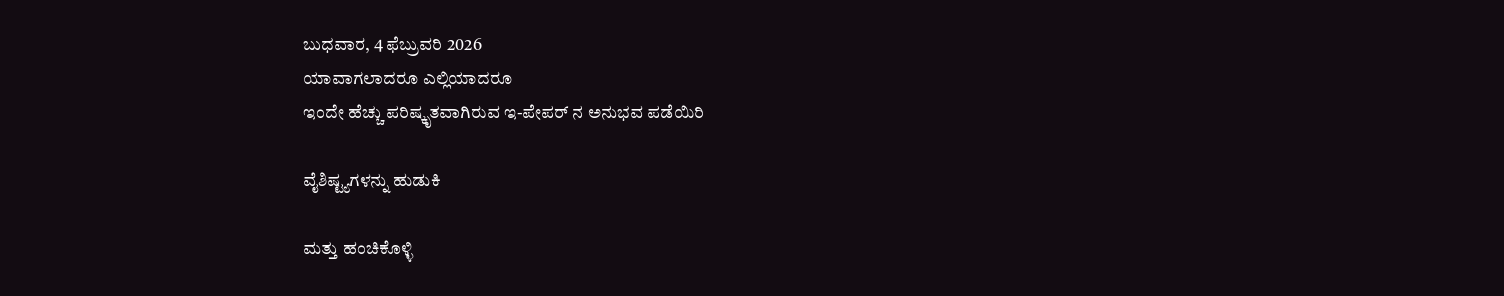ಬುಧವಾರ, 4 ಫೆಬ್ರುವರಿ 2026
ಯಾವಾಗಲಾದರೂ ಎಲ್ಲಿಯಾದರೂ
ಇಂದೇ ಹೆಚ್ಚು ಪರಿಷ್ಕೃತವಾಗಿರುವ ಇ-ಪೇಪರ್ ನ ಅನುಭವ ಪಡೆಯಿರಿ

ವೈಶಿಷ್ಟ್ಯಗಳನ್ನು ಹುಡುಕಿ

ಮತ್ತು ಹಂಚಿಕೊಳ್ಳಿ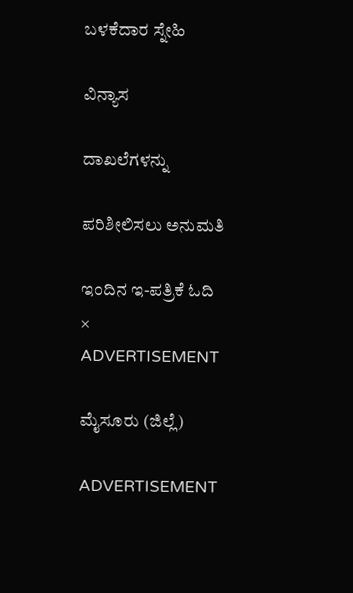ಬಳಕೆದಾರ ಸ್ನೇಹಿ

ವಿನ್ಯಾಸ

ದಾಖಲೆಗಳನ್ನು

ಪರಿಶೀಲಿಸಲು ಅನುಮತಿ

ಇಂದಿನ ಇ-ಪತ್ರಿಕೆ ಓದಿ
×
ADVERTISEMENT

ಮೈಸೂರು (ಜಿಲ್ಲೆ)

ADVERTISEMENT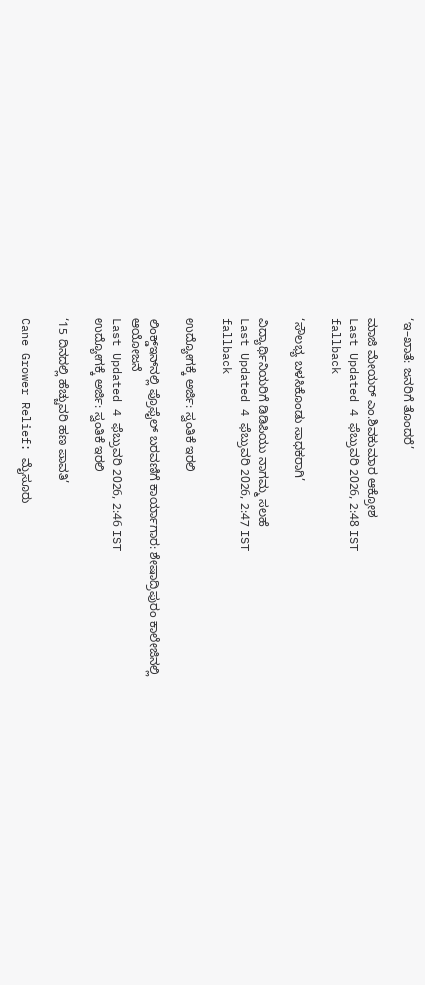‘ಇ–ಖಾತೆ: ಜನರಿಗೆ ತೊಂದರೆ’

ಮಾಜಿ ಮೇಯರ್ ಎಂ.ಶಿವಕುಮಾರ ಆಕ್ರೋಶ
Last Updated 4 ಫೆಬ್ರುವರಿ 2026, 2:48 IST
fallback

‘ಸೌಲಭ್ಯ ಬಳಸಿಕೊಂಡು ಸಾಧಕರಾಗಿ’

ವಿದ್ಯಾರ್ಥಿನಿಯರಿಗೆ ಡಿಡಿಪಿಯು ನಾಗಮ್ಮ ಸಲಹೆ
Last Updated 4 ಫೆಬ್ರುವರಿ 2026, 2:47 IST
fallback

ಉದ್ಯೋಗಕ್ಕೆ ಅರ್ಜಿ: ಸ್ವಂತಿಕೆ ಇರಲಿ

ಲಿಂಕ್ಡ್‌ಇನ್‌ನಲ್ಲಿ ಪ್ರೊಫೈಲ್‌ ಬರವಣಿಗೆ ಕಾರ್ಯಾಗಾರ: ಶೇಷಾದ್ರಿಪುರಂ ಕಾಲೇಜಿನಲ್ಲಿ ಆಯೋಜನೆ
Last Updated 4 ಫೆಬ್ರುವರಿ 2026, 2:46 IST
ಉದ್ಯೋಗಕ್ಕೆ ಅರ್ಜಿ: ಸ್ವಂತಿಕೆ ಇರಲಿ

‘15 ದಿನದಲ್ಲಿ ಹೆಚ್ಚುವರಿ ಹಣ ಪಾವತಿ’

Cane Grower Relief: ಮೈಸೂರು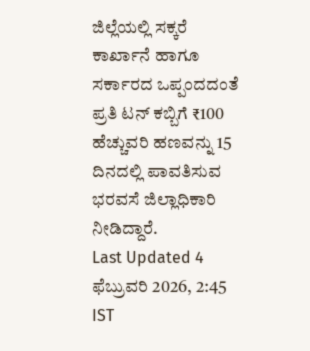ಜಿಲ್ಲೆಯಲ್ಲಿ ಸಕ್ಕರೆ ಕಾರ್ಖಾನೆ ಹಾಗೂ ಸರ್ಕಾರದ ಒಪ್ಪಂದದಂತೆ ಪ್ರತಿ ಟನ್ ಕಬ್ಬಿಗೆ ₹100 ಹೆಚ್ಚುವರಿ ಹಣವನ್ನು 15 ದಿನದಲ್ಲಿ ಪಾವತಿಸುವ ಭರವಸೆ ಜಿಲ್ಲಾಧಿಕಾರಿ ನೀಡಿದ್ದಾರೆ.
Last Updated 4 ಫೆಬ್ರುವರಿ 2026, 2:45 IST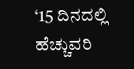‘15 ದಿನದಲ್ಲಿ ಹೆಚ್ಚುವರಿ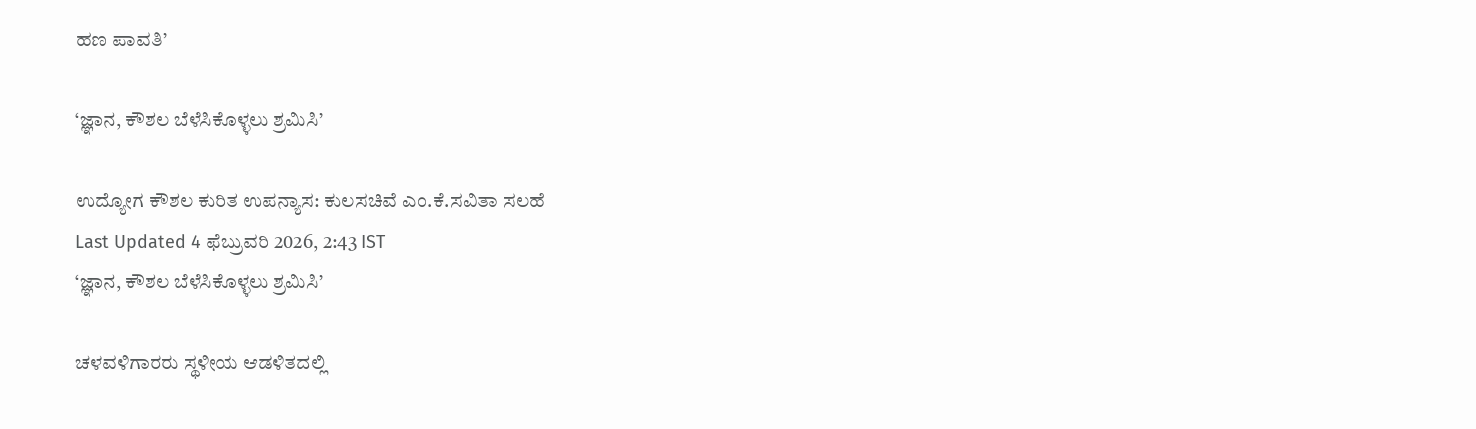ಹಣ ಪಾವತಿ’

‘ಜ್ಞಾನ, ಕೌಶಲ ಬೆಳೆಸಿಕೊಳ್ಳಲು ಶ್ರಮಿಸಿ’

ಉದ್ಯೋಗ ಕೌಶಲ ಕುರಿತ ಉಪನ್ಯಾಸ: ಕುಲಸಚಿವೆ ಎಂ.ಕೆ.ಸವಿತಾ ಸಲಹೆ
Last Updated 4 ಫೆಬ್ರುವರಿ 2026, 2:43 IST
‘ಜ್ಞಾನ, ಕೌಶಲ ಬೆಳೆಸಿಕೊಳ್ಳಲು ಶ್ರಮಿಸಿ’

ಚಳವಳಿಗಾರರು ಸ್ಥಳೀಯ ಆಡಳಿತದಲ್ಲಿ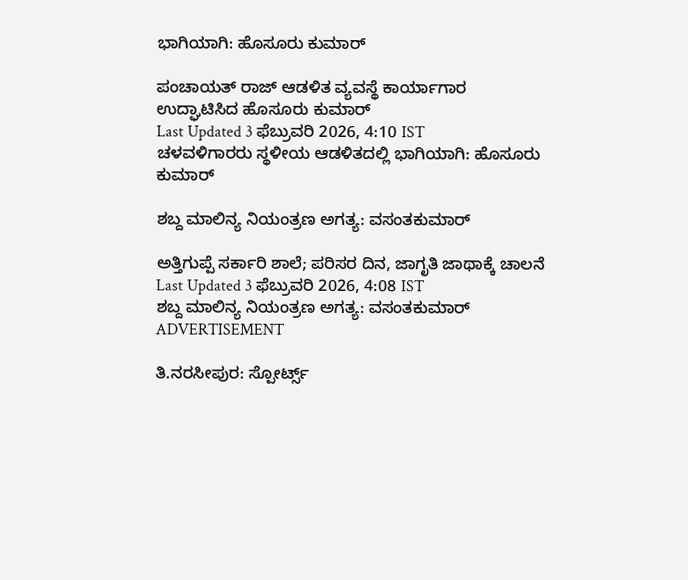ಭಾಗಿಯಾಗಿ: ಹೊಸೂರು ಕುಮಾರ್‌

ಪಂಚಾಯತ್‌ ರಾಜ್‌ ಆಡಳಿತ ವ್ಯವಸ್ಥೆ ಕಾರ್ಯಾಗಾರ ಉದ್ಘಾಟಿಸಿದ ಹೊಸೂರು ಕುಮಾರ್‌
Last Updated 3 ಫೆಬ್ರುವರಿ 2026, 4:10 IST
ಚಳವಳಿಗಾರರು ಸ್ಥಳೀಯ ಆಡಳಿತದಲ್ಲಿ ಭಾಗಿಯಾಗಿ: ಹೊಸೂರು ಕುಮಾರ್‌

ಶಬ್ದ ಮಾಲಿನ್ಯ ನಿಯಂತ್ರಣ ಅಗತ್ಯ: ವಸಂತಕುಮಾರ್‌

ಅತ್ತಿಗುಪ್ಪೆ ಸರ್ಕಾರಿ ಶಾಲೆ; ಪರಿಸರ ದಿನ, ಜಾಗೃತಿ ಜಾಥಾಕ್ಕೆ ಚಾಲನೆ
Last Updated 3 ಫೆಬ್ರುವರಿ 2026, 4:08 IST
ಶಬ್ದ ಮಾಲಿನ್ಯ ನಿಯಂತ್ರಣ ಅಗತ್ಯ: ವಸಂತಕುಮಾರ್‌
ADVERTISEMENT

ತಿ.ನರಸೀಪುರ: ಸ್ಪೋರ್ಟ್ಸ್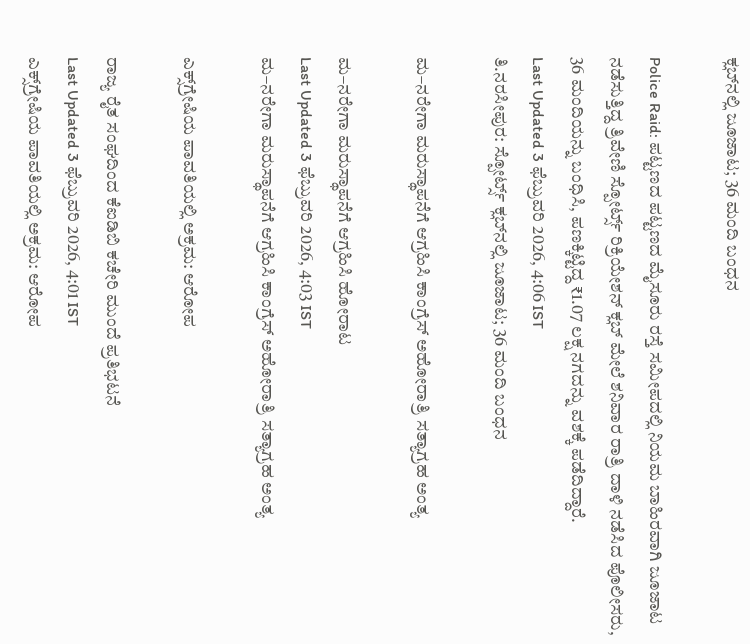ಕ್ಲಬ್‌ನಲ್ಲಿ ಜೂಜಾಟ; 36 ಮಂದಿ ಬಂಧನ

Police Raid: ಪಟ್ಟಣದ ಪಟ್ಟಣದ ಮೈಸೂರು ರಸ್ತೆ ಸಮೀಪದಲ್ಲಿ ನಿಯಮ ಬಾಹಿರವಾಗಿ ಜೂಜಾಟ ನಡೆಸುತ್ತಿದ್ದ ತ್ರಿವೇಣಿ ಸ್ಪೋರ್ಟ್ಸ್‌ ರಿಕ್ರಿಯೇಶನ್ ಕ್ಲಬ್‌ ಮೇಲೆ ಶನಿವಾರ ರಾತ್ರಿ ದಾಳಿ ನಡೆಸಿದ ಪೊಲೀಸರು, 36 ಮಂದಿಯನ್ನು ಬಂಧಿಸಿ, ಪಣಕ್ಕಿಟ್ಟಿದ್ದ ₹1.07 ಲಕ್ಷ ನಗದನ್ನು ವಶಕ್ಕೆ ಪಡೆದಿದ್ದಾರೆ.
Last Updated 3 ಫೆಬ್ರುವರಿ 2026, 4:06 IST
ತಿ.ನರಸೀಪುರ: ಸ್ಪೋರ್ಟ್ಸ್ ಕ್ಲಬ್‌ನಲ್ಲಿ ಜೂಜಾಟ; 36 ಮಂದಿ ಬಂಧನ

ಮ–ನರೇಗಾ ಮರುಸ್ಥಾಪನೆಗೆ ಆಗ್ರಹಿಸಿ ಕಾಂಗ್ರೆಸ್‌ ಅಹೋರಾತ್ರಿ ಸತ್ಯಾಗ್ರಹ ಅಂತ್ಯ

ಮ–ನರೇಗಾ ಮರುಸ್ಥಾಪನೆಗೆ ಆಗ್ರಹಿಸಿ ಹೋರಾಟ
Last Updated 3 ಫೆಬ್ರುವರಿ 2026, 4:03 IST
ಮ–ನರೇಗಾ ಮರುಸ್ಥಾಪನೆಗೆ ಆಗ್ರಹಿಸಿ ಕಾಂಗ್ರೆಸ್‌ ಅಹೋರಾತ್ರಿ ಸತ್ಯಾಗ್ರಹ ಅಂತ್ಯ

ಎಕ್ಸ್‌ಗ್ರೇಷಿಯ ಪಾವತಿಯಲ್ಲಿ ಅಕ್ರಮ: ಆರೋಪ

ರಾಜ್ಯ ರೈತ ಸಂಘದಿಂದ ಕೆಐಡಿಬಿ ಕಚೇರಿ ಮುಂದೆ ಪ್ರತಿಭಟನೆ
Last Updated 3 ಫೆಬ್ರುವರಿ 2026, 4:01 IST
ಎಕ್ಸ್‌ಗ್ರೇಷಿಯ ಪಾವತಿಯಲ್ಲಿ ಅಕ್ರಮ: ಆರೋಪ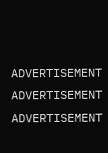ADVERTISEMENT
ADVERTISEMENT
ADVERTISEMENT